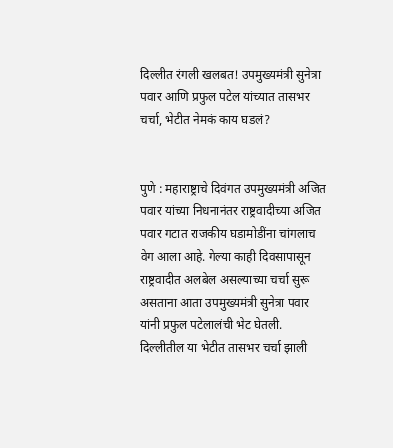दिल्लीत रंगली खलबत! उपमुख्यमंत्री सुनेत्रा पवार आणि प्रफुल पटेल यांच्यात तासभर चर्चा, भेटीत नेमकं काय घडलं?


पुणे : महाराष्ट्राचे दिवंगत उपमुख्यमंत्री अजित पवार यांच्या निधनानंतर राष्ट्रवादीच्या अजित पवार गटात राजकीय घडामोडींना चांगलाच वेग आला आहे. गेल्या काही दिवसापासून राष्ट्रवादीत अलबेल असल्याच्या चर्चा सुरू असताना आता उपमुख्यमंत्री सुनेत्रा पवार यांनी प्रफुल पटेलालंची भेट घेतली. दिल्लीतील या भेटीत तासभर चर्चा झाली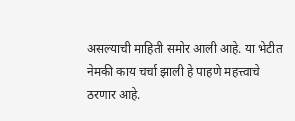असल्याची माहिती समोर आली आहे. या भेटीत नेमकी काय चर्चा झाली हे पाहणे महत्त्वाचे ठरणार आहे.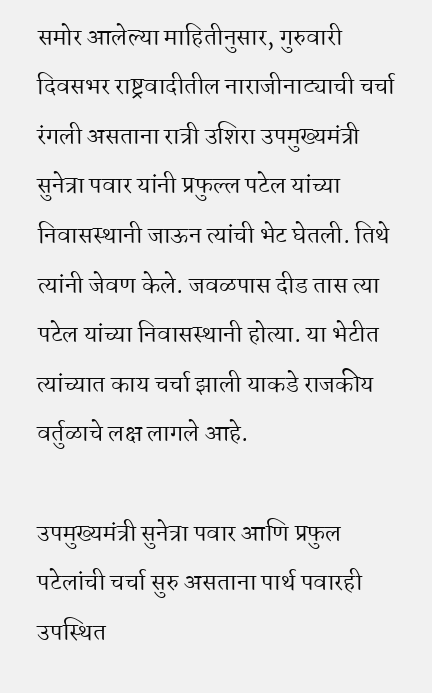समोर आलेल्या माहितीनुसार, गुरुवारी दिवसभर राष्ट्रवादीतील नाराजीनाट्याची चर्चा रंगली असताना रात्री उशिरा उपमुख्यमंत्री सुनेत्रा पवार यांनी प्रफुल्ल पटेल यांच्या निवासस्थानी जाऊन त्यांची भेट घेतली. तिथे त्यांनी जेवण केले. जवळपास दीड तास त्या पटेल यांच्या निवासस्थानी होत्या. या भेटीत त्यांच्यात काय चर्चा झाली याकडे राजकीय वर्तुळाचे लक्ष लागले आहे.

उपमुख्यमंत्री सुनेत्रा पवार आणि प्रफुल पटेलांची चर्चा सुरु असताना पार्थ पवारही उपस्थित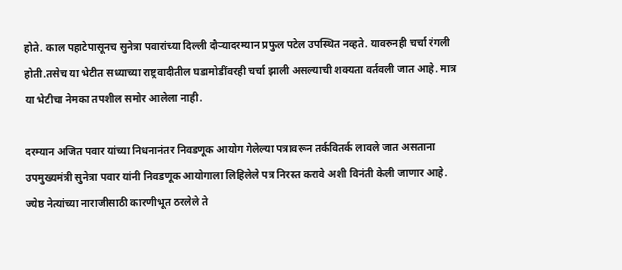होते. काल पहाटेपासूनच सुनेत्रा पवारांच्या दिल्ली दौऱ्यादरम्यान प्रफुल पटेल उपस्थित नव्हते. यावरुनही चर्चा रंगली होती.तसेच या भेटीत सध्याच्या राष्ट्रवादीतील घडामोडींवरही चर्चा झाली असल्याची शक्यता वर्तवली जात आहे. मात्र या भेटीचा नेमका तपशील समोर आलेला नाही.

दरम्यान अजित पवार यांच्या निधनानंतर निवडणूक आयोग गेलेल्या पत्रावरून तर्कवितर्क लावले जात असताना उपमुख्यमंत्री सुनेत्रा पवार यांनी निवडणूक आयोगाला लिहिलेले पत्र निरस्त करावे अशी विनंती केली जाणार आहे. ज्येष्ठ नेत्यांच्या नाराजीसाठी कारणीभूत ठरलेले ते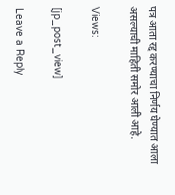पत्र आता रद्द करण्याचा निर्णय घेण्यात आला असल्याची माहिती समोर आली आहे.

Views:

[jp_post_view]

Leave a Reply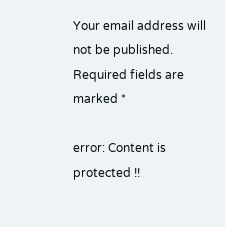Your email address will not be published. Required fields are marked *

error: Content is protected !!